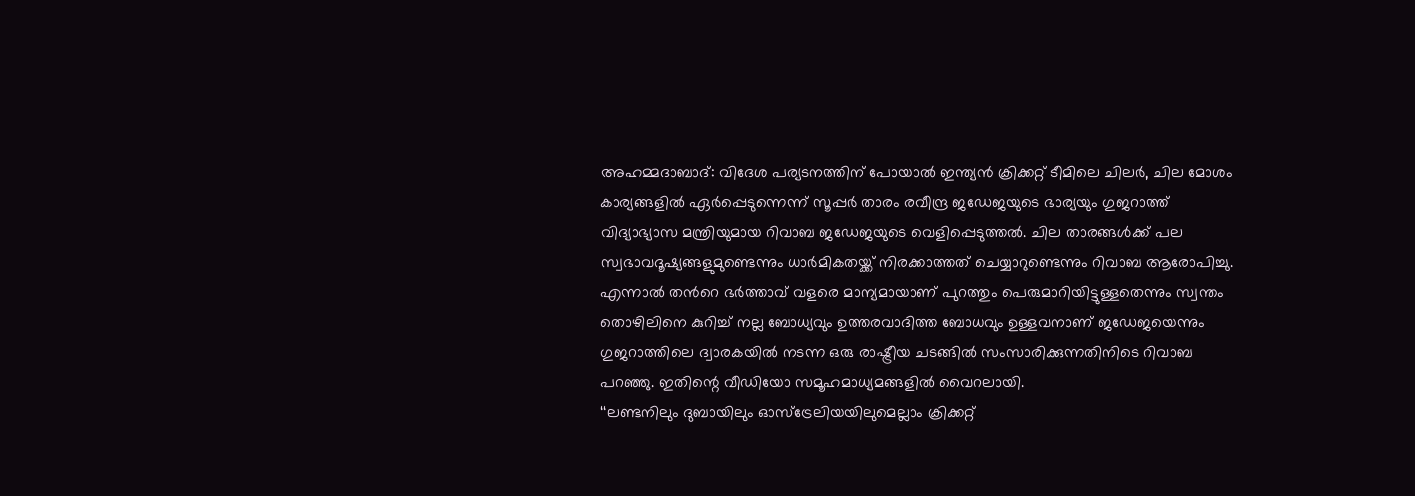അഹമ്മദാബാദ്: വിദേശ പര്യടനത്തിന് പോയാൽ ഇന്ത്യൻ ക്രിക്കറ്റ് ടീമിലെ ചിലർ, ചില മോശം കാര്യങ്ങളിൽ ഏർപ്പെടുന്നെന്ന് സൂപ്പർ താരം രവീന്ദ്ര ജഡേജയുടെ ഭാര്യയും ഗുജറാത്ത് വിദ്യാഭ്യാസ മന്ത്രിയുമായ റിവാബ ജഡേജയുടെ വെളിപ്പെടുത്തൽ. ചില താരങ്ങൾക്ക് പല സ്വഭാവദൂഷ്യങ്ങളുമുണ്ടെന്നും ധാർമികതയ്ക്ക് നിരക്കാത്തത് ചെയ്യാറുണ്ടെന്നും റിവാബ ആരോപിച്ചു. എന്നാൽ തൻറെ ഭർത്താവ് വളരെ മാന്യമായാണ് പുറത്തും പെരുമാറിയിട്ടുള്ളതെന്നും സ്വന്തം തൊഴിലിനെ കുറിച്ച് നല്ല ബോധ്യവും ഉത്തരവാദിത്ത ബോധവും ഉള്ളവനാണ് ജഡേജയെന്നും ഗുജറാത്തിലെ ദ്വാരകയിൽ നടന്ന ഒരു രാഷ്ട്രീയ ചടങ്ങിൽ സംസാരിക്കുന്നതിനിടെ റിവാബ പറഞ്ഞു. ഇതിന്റെ വീഡിയോ സമൂഹമാധ്യമങ്ങളിൽ വൈറലായി.
‘‘ലണ്ടനിലും ദുബായിലും ഓസ്ട്രേലിയയിലുമെല്ലാം ക്രിക്കറ്റ്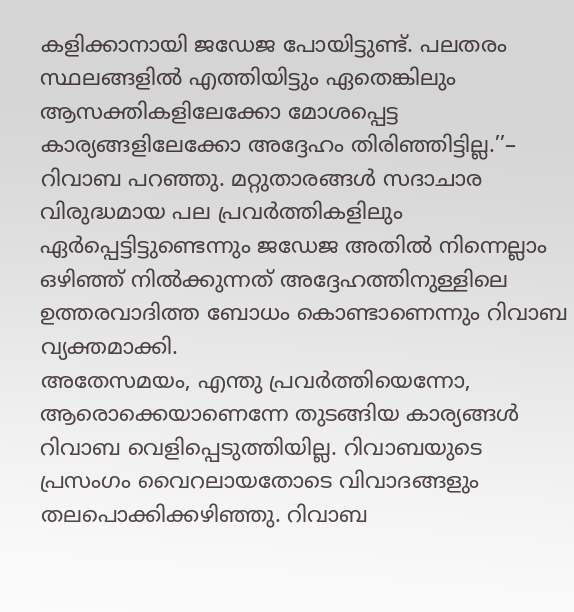കളിക്കാനായി ജഡേജ പോയിട്ടുണ്ട്. പലതരം സ്ഥലങ്ങളിൽ എത്തിയിട്ടും ഏതെങ്കിലും ആസക്തികളിലേക്കോ മോശപ്പെട്ട കാര്യങ്ങളിലേക്കോ അദ്ദേഹം തിരിഞ്ഞിട്ടില്ല.’’– റിവാബ പറഞ്ഞു. മറ്റുതാരങ്ങൾ സദാചാര വിരുദ്ധമായ പല പ്രവർത്തികളിലും ഏർപ്പെട്ടിട്ടുണ്ടെന്നും ജഡേജ അതിൽ നിന്നെല്ലാം ഒഴിഞ്ഞ് നിൽക്കുന്നത് അദ്ദേഹത്തിനുള്ളിലെ ഉത്തരവാദിത്ത ബോധം കൊണ്ടാണെന്നും റിവാബ വ്യക്തമാക്കി.
അതേസമയം, എന്തു പ്രവർത്തിയെന്നോ, ആരൊക്കെയാണെന്നേ തുടങ്ങിയ കാര്യങ്ങൾ റിവാബ വെളിപ്പെടുത്തിയില്ല. റിവാബയുടെ പ്രസംഗം വൈറലായതോടെ വിവാദങ്ങളും തലപൊക്കിക്കഴിഞ്ഞു. റിവാബ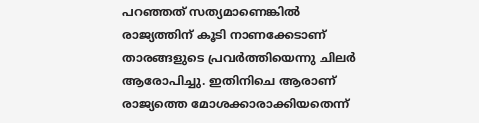പറഞ്ഞത് സത്യമാണെങ്കിൽ രാജ്യത്തിന് കൂടി നാണക്കേടാണ് താരങ്ങളുടെ പ്രവർത്തിയെന്നു ചിലർ ആരോപിച്ചു. ഇതിനിചെ ആരാണ് രാജ്യത്തെ മോശക്കാരാക്കിയതെന്ന്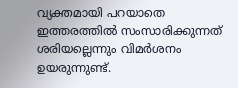വ്യക്തമായി പറയാതെ ഇത്തരത്തിൽ സംസാരിക്കുന്നത് ശരിയല്ലെന്നും വിമർശനം ഉയരുന്നുണ്ട്.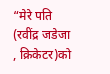“मेरे पति (रवींद्र जडेजा , क्रिकेटर)को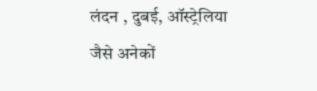लंदन , दुबई, ऑस्ट्रेलिया जैसे अनेकों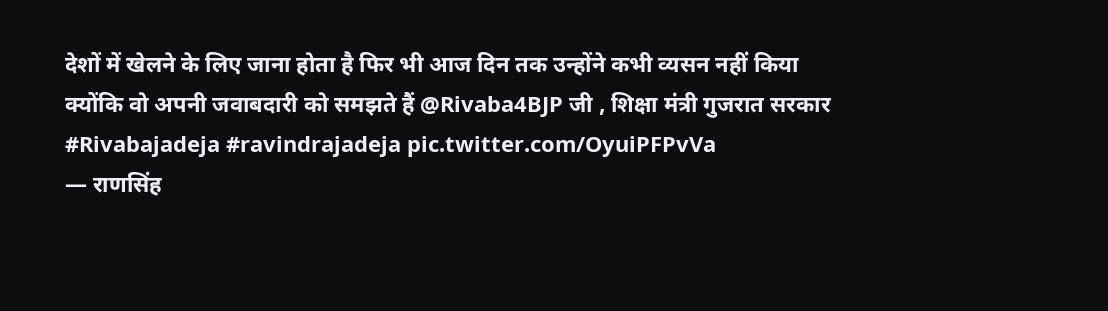देशों में खेलने के लिए जाना होता है फिर भी आज दिन तक उन्होंने कभी व्यसन नहीं किया क्योंकि वो अपनी जवाबदारी को समझते हैं @Rivaba4BJP जी , शिक्षा मंत्री गुजरात सरकार #Rivabajadeja #ravindrajadeja pic.twitter.com/OyuiPFPvVa
— राणसिंह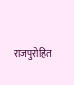राजपुरोहित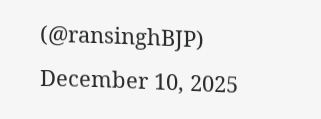(@ransinghBJP) December 10, 2025